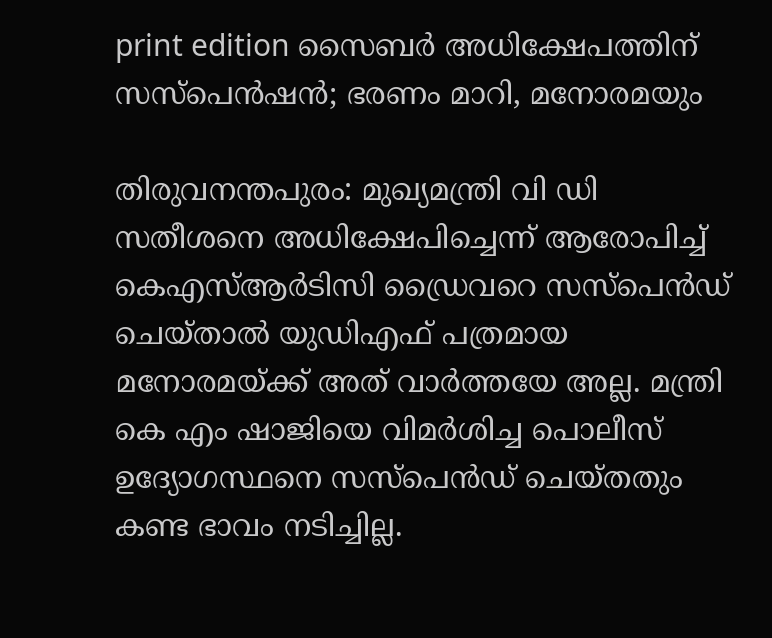print edition സൈബർ അധിക്ഷേപത്തിന് സസ്പെൻഷൻ; ഭരണം മാറി, മനോരമയും

തിരുവനന്തപുരം: മുഖ്യമന്ത്രി വി ഡി സതീശനെ അധിക്ഷേപിച്ചെന്ന് ആരോപിച്ച് കെഎസ്ആർടിസി ഡ്രൈവറെ സസ്പെൻഡ് ചെയ്താൽ യുഡിഎഫ് പത്രമായ മനോരമയ്ക്ക് അത് വാർത്തയേ അല്ല. മന്ത്രി കെ എം ഷാജിയെ വിമർശിച്ച പൊലീസ് ഉദ്യോഗസ്ഥനെ സസ്പെൻഡ് ചെയ്തതും കണ്ട ഭാവം നടിച്ചില്ല.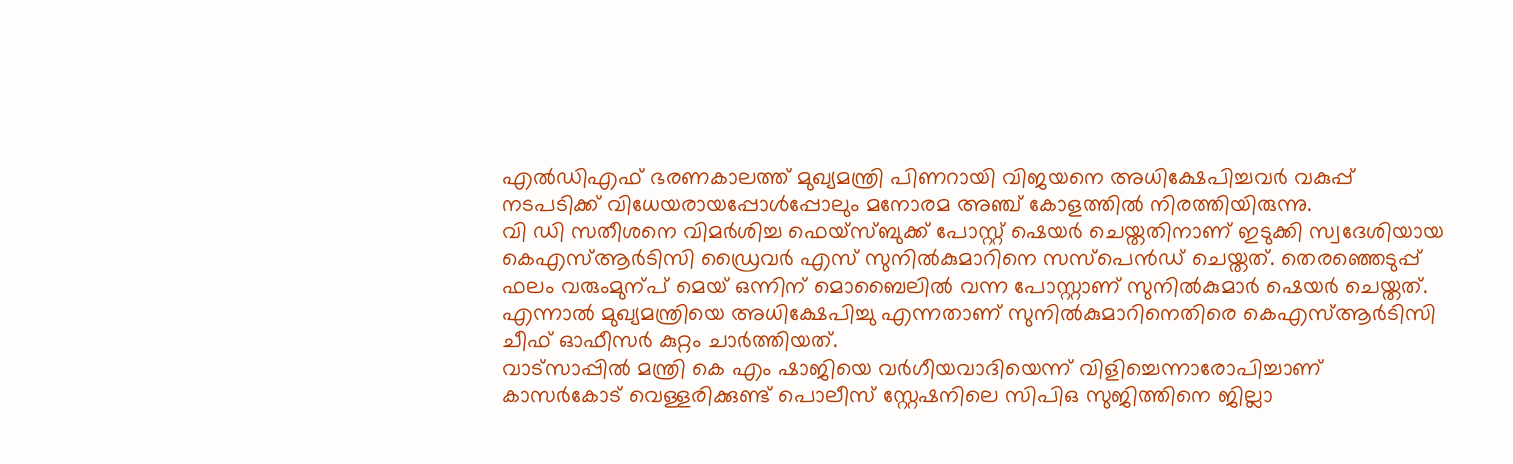എൽഡിഎഫ് ഭരണകാലത്ത് മുഖ്യമന്ത്രി പിണറായി വിജയനെ അധിക്ഷേപിച്ചവർ വകുപ്പ് നടപടിക്ക് വിധേയരായപ്പോൾപ്പോലും മനോരമ അഞ്ച് കോളത്തിൽ നിരത്തിയിരുന്നു.
വി ഡി സതീശനെ വിമർശിച്ച ഫെയ്സ്ബുക്ക് പോസ്റ്റ് ഷെയർ ചെയ്തതിനാണ് ഇടുക്കി സ്വദേശിയായ കെഎസ്ആർടിസി ഡ്രൈവർ എസ് സുനിൽകുമാറിനെ സസ്പെൻഡ് ചെയ്തത്. തെരഞ്ഞെടുപ്പ് ഫലം വരുംമുന്പ് മെയ് ഒന്നിന് മൊബൈലിൽ വന്ന പോസ്റ്റാണ് സുനിൽകുമാർ ഷെയർ ചെയ്തത്. എന്നാൽ മുഖ്യമന്ത്രിയെ അധിക്ഷേപിച്ചു എന്നതാണ് സുനിൽകുമാറിനെതിരെ കെഎസ്ആർടിസി ചീഫ് ഓഫീസർ കുറ്റം ചാർത്തിയത്.
വാട്സാപ്പിൽ മന്ത്രി കെ എം ഷാജിയെ വർഗീയവാദിയെന്ന് വിളിച്ചെന്നാരോപിച്ചാണ് കാസർകോട് വെള്ളരിക്കുണ്ട് പൊലീസ് സ്റ്റേഷനിലെ സിപിഒ സുജിത്തിനെ ജില്ലാ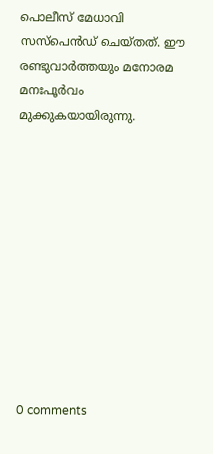പൊലീസ് മേധാവി സസ്പെൻഡ് ചെയ്തത്. ഈ രണ്ടുവാർത്തയും മനോരമ മനഃപൂർവം മുക്കുകയായിരുന്നു.











0 comments